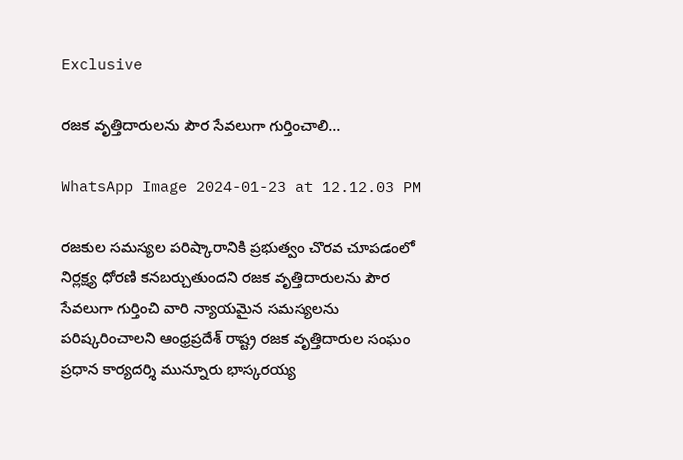Exclusive

రజక వృత్తిదారులను పౌర సేవలుగా గుర్తించాలి…

WhatsApp Image 2024-01-23 at 12.12.03 PM

రజకుల సమస్యల పరిష్కారానికి ప్రభుత్వం చొరవ చూపడంలో నిర్లక్ష్య ధోరణి కనబర్చుతుందని రజక వృత్తిదారులను పౌర సేవలుగా గుర్తించి వారి న్యాయమైన సమస్యలను పరిష్కరించాలని ఆంధ్రప్రదేశ్ రాష్ట్ర రజక వృత్తిదారుల సంఘం ప్రధాన కార్యదర్శి మున్నూరు భాస్కరయ్య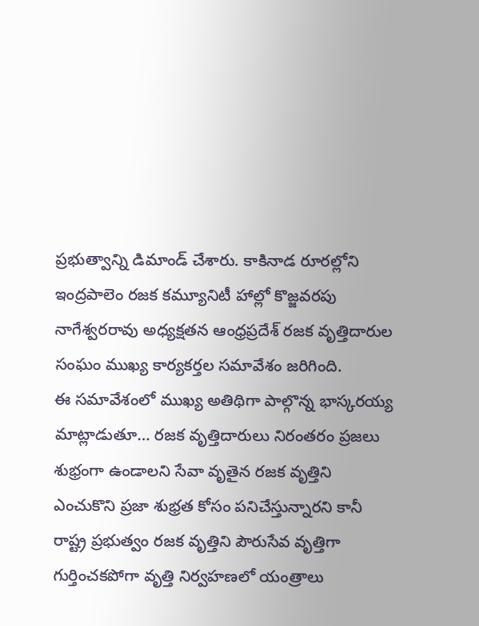ప్రభుత్వాన్ని డిమాండ్ చేశారు. కాకినాడ రూరల్లోని ఇంద్రపాలెం రజక కమ్యూనిటీ హాల్లో కొజ్జవరపు నాగేశ్వరరావు అధ్యక్షతన ఆంధ్రప్రదేశ్ రజక వృత్తిదారుల సంఘం ముఖ్య కార్యకర్తల సమావేశం జరిగింది.
ఈ సమావేశంలో ముఖ్య అతిథిగా పాల్గొన్న భాస్కరయ్య మాట్లాడుతూ… రజక వృత్తిదారులు నిరంతరం ప్రజలు శుభ్రంగా ఉండాలని సేవా వృతైన రజక వృత్తిని ఎంచుకొని ప్రజా శుభ్రత కోసం పనిచేస్తున్నారని కానీ రాష్ట్ర ప్రభుత్వం రజక వృత్తిని పౌరుసేవ వృత్తిగా గుర్తించకపోగా వృత్తి నిర్వహణలో యంత్రాలు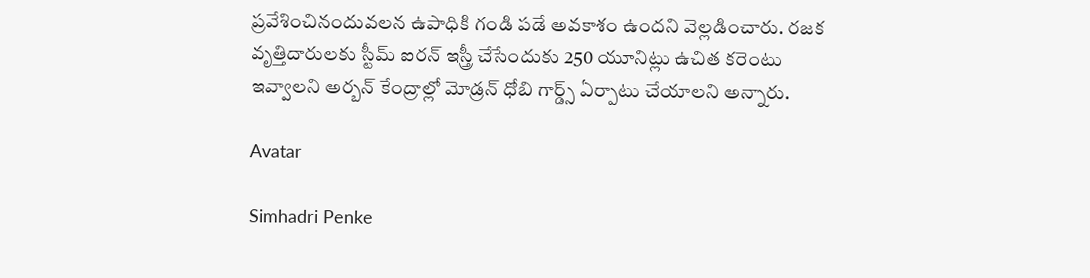ప్రవేశించినందువలన ఉపాధికి గండి పడే అవకాశం ఉందని వెల్లడించారు. రజక వృత్తిదారులకు స్టీమ్ ఐరన్ ఇస్త్రీ చేసేందుకు 250 యూనిట్లు ఉచిత కరెంటు ఇవ్వాలని అర్బన్ కేంద్రాల్లో మోడ్రన్ ధోబి గార్డ్స్ ఏర్పాటు చేయాలని అన్నారు.

Avatar

Simhadri Penke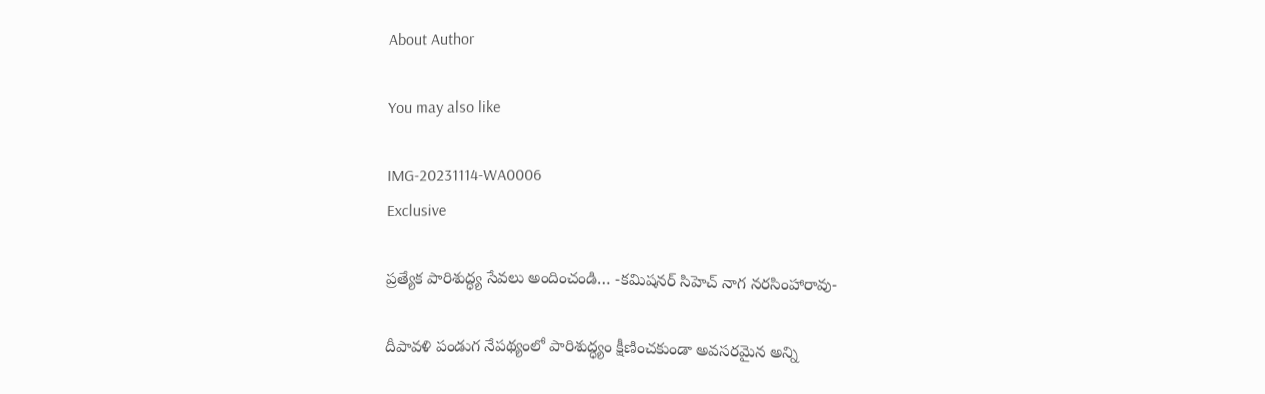About Author

You may also like

IMG-20231114-WA0006
Exclusive

ప్రత్యేక పారిశుద్ధ్య సేవలు అందించండి… -కమిషనర్ సిహెచ్ నాగ నరసింహారావు-

దీపావళి పండుగ నేపథ్యంలో పారిశుద్ధ్యం క్షీణించకుండా అవసరమైన అన్ని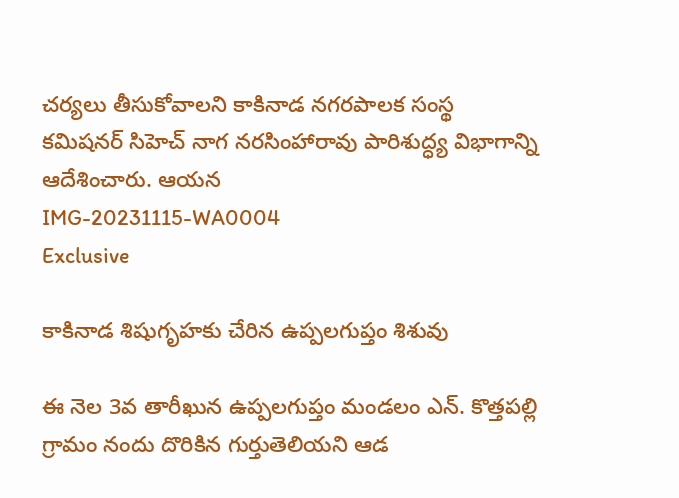చర్యలు తీసుకోవాలని కాకినాడ నగరపాలక సంస్థ కమిషనర్ సిహెచ్ నాగ నరసింహారావు పారిశుద్ధ్య విభాగాన్ని ఆదేశించారు. ఆయన
IMG-20231115-WA0004
Exclusive

కాకినాడ శిషుగృహకు చేరిన ఉప్పలగుప్తం శిశువు

ఈ నెల 3వ తారీఖున ఉప్పలగుప్తం మండలం ఎన్. కొత్తపల్లి గ్రామం నందు దొరికిన గుర్తుతెలియని ఆడ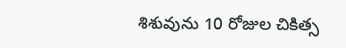శిశువును 10 రోజుల చికిత్స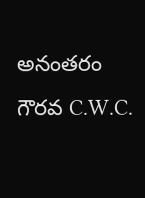అనంతరం గౌరవ C.W.C.